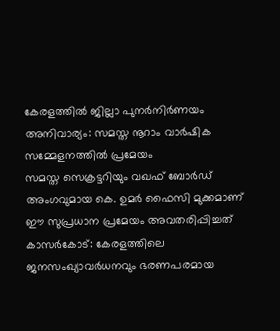കേരളത്തിൽ ജില്ലാ പുനർനിർണയം അനിവാര്യം: സമസ്ത നൂറാം വാർഷിക സമ്മേളനത്തിൽ പ്രമേയം
സമസ്ത സെക്രട്ടറിയും വഖഫ് ബോർഡ് അംഗവുമായ കെ. ഉമർ ഫൈസി മുക്കമാണ് ഈ സുപ്രധാന പ്രമേയം അവതരിപ്പിച്ചത്
കാസർകോട്: കേരളത്തിലെ ജനസംഖ്യാവർധനവും ഭരണപരമായ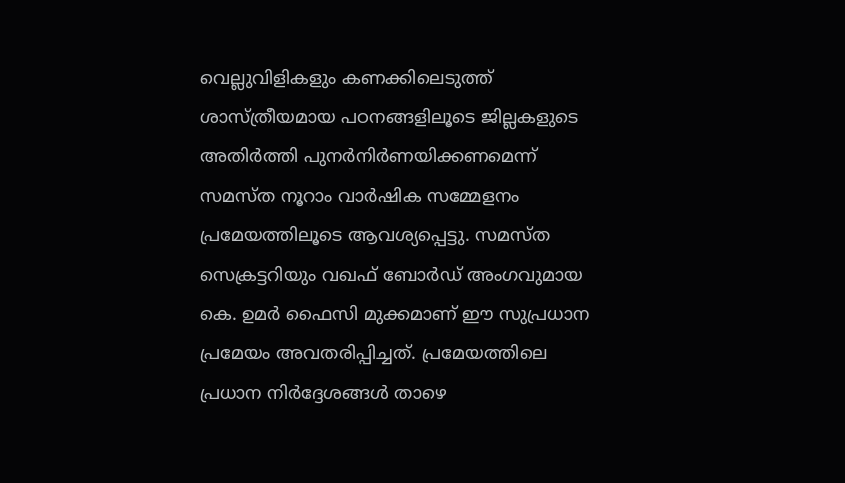വെല്ലുവിളികളും കണക്കിലെടുത്ത് ശാസ്ത്രീയമായ പഠനങ്ങളിലൂടെ ജില്ലകളുടെ അതിർത്തി പുനർനിർണയിക്കണമെന്ന് സമസ്ത നൂറാം വാർഷിക സമ്മേളനം പ്രമേയത്തിലൂടെ ആവശ്യപ്പെട്ടു. സമസ്ത സെക്രട്ടറിയും വഖഫ് ബോർഡ് അംഗവുമായ കെ. ഉമർ ഫൈസി മുക്കമാണ് ഈ സുപ്രധാന പ്രമേയം അവതരിപ്പിച്ചത്. പ്രമേയത്തിലെ പ്രധാന നിർദ്ദേശങ്ങൾ താഴെ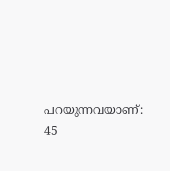പറയുന്നവയാണ്:
45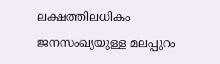ലക്ഷത്തിലധികം ജനസംഖ്യയുള്ള മലപ്പുറം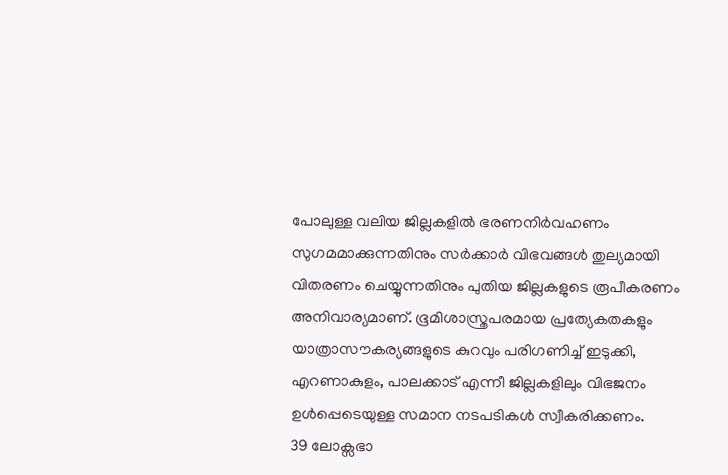പോലുള്ള വലിയ ജില്ലകളിൽ ഭരണനിർവഹണം സുഗമമാക്കുന്നതിനും സർക്കാർ വിഭവങ്ങൾ തുല്യമായി വിതരണം ചെയ്യുന്നതിനും പുതിയ ജില്ലകളുടെ രൂപീകരണം അനിവാര്യമാണ്. ഭൂമിശാസ്ത്രപരമായ പ്രത്യേകതകളും യാത്രാസൗകര്യങ്ങളുടെ കുറവും പരിഗണിച്ച് ഇടുക്കി, എറണാകുളം, പാലക്കാട് എന്നീ ജില്ലകളിലും വിഭജനം ഉൾപ്പെടെയുള്ള സമാന നടപടികൾ സ്വീകരിക്കണം.
39 ലോക്സഭാ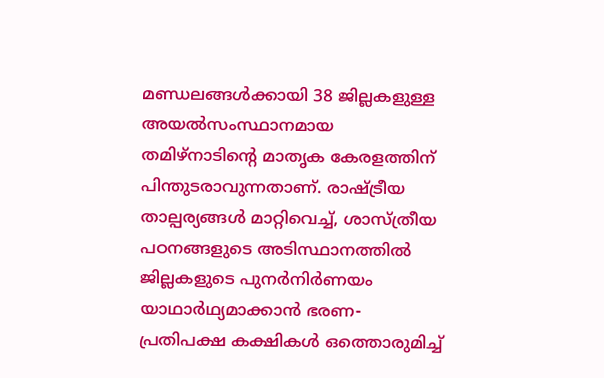മണ്ഡലങ്ങൾക്കായി 38 ജില്ലകളുള്ള അയൽസംസ്ഥാനമായ തമിഴ്നാടിന്റെ മാതൃക കേരളത്തിന് പിന്തുടരാവുന്നതാണ്. രാഷ്ട്രീയ താല്പര്യങ്ങൾ മാറ്റിവെച്ച്, ശാസ്ത്രീയ പഠനങ്ങളുടെ അടിസ്ഥാനത്തിൽ ജില്ലകളുടെ പുനർനിർണയം യാഥാർഥ്യമാക്കാൻ ഭരണ-പ്രതിപക്ഷ കക്ഷികൾ ഒത്തൊരുമിച്ച്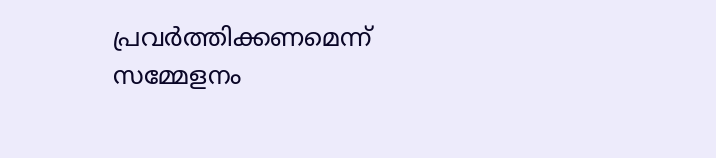പ്രവർത്തിക്കണമെന്ന് സമ്മേളനം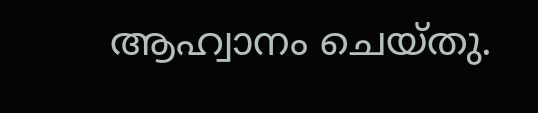ആഹ്വാനം ചെയ്തു.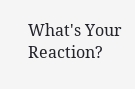What's Your Reaction?